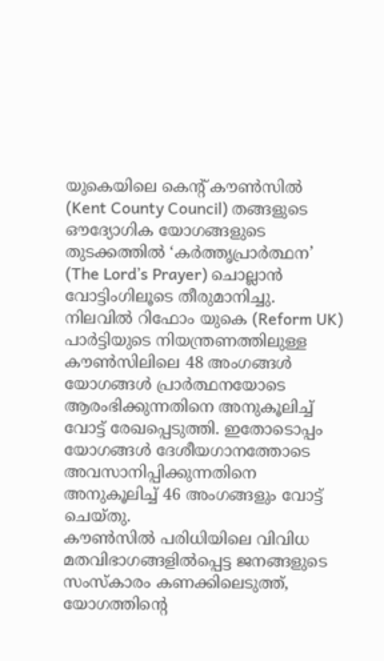യുകെയിലെ കെന്റ് കൗൺസിൽ (Kent County Council) തങ്ങളുടെ ഔദ്യോഗിക യോഗങ്ങളുടെ തുടക്കത്തിൽ ‘കർത്തൃപ്രാർത്ഥന’ (The Lord’s Prayer) ചൊല്ലാൻ വോട്ടിംഗിലൂടെ തീരുമാനിച്ചു. നിലവിൽ റിഫോം യുകെ (Reform UK) പാർട്ടിയുടെ നിയന്ത്രണത്തിലുള്ള കൗൺസിലിലെ 48 അംഗങ്ങൾ യോഗങ്ങൾ പ്രാർത്ഥനയോടെ ആരംഭിക്കുന്നതിനെ അനുകൂലിച്ച് വോട്ട് രേഖപ്പെടുത്തി. ഇതോടൊപ്പം യോഗങ്ങൾ ദേശീയഗാനത്തോടെ അവസാനിപ്പിക്കുന്നതിനെ അനുകൂലിച്ച് 46 അംഗങ്ങളും വോട്ട് ചെയ്തു.
കൗൺസിൽ പരിധിയിലെ വിവിധ മതവിഭാഗങ്ങളിൽപ്പെട്ട ജനങ്ങളുടെ സംസ്കാരം കണക്കിലെടുത്ത്, യോഗത്തിന്റെ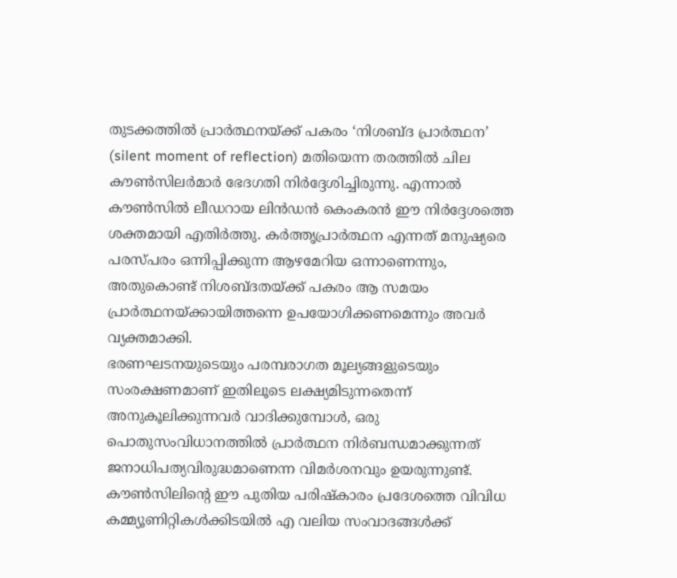തുടക്കത്തിൽ പ്രാർത്ഥനയ്ക്ക് പകരം ‘നിശബ്ദ പ്രാർത്ഥന’ (silent moment of reflection) മതിയെന്ന തരത്തിൽ ചില കൗൺസിലർമാർ ഭേദഗതി നിർദ്ദേശിച്ചിരുന്നു. എന്നാൽ കൗൺസിൽ ലീഡറായ ലിൻഡൻ കെംകരൻ ഈ നിർദ്ദേശത്തെ ശക്തമായി എതിർത്തു. കർത്തൃപ്രാർത്ഥന എന്നത് മനുഷ്യരെ പരസ്പരം ഒന്നിപ്പിക്കുന്ന ആഴമേറിയ ഒന്നാണെന്നും, അതുകൊണ്ട് നിശബ്ദതയ്ക്ക് പകരം ആ സമയം പ്രാർത്ഥനയ്ക്കായിത്തന്നെ ഉപയോഗിക്കണമെന്നും അവർ വ്യക്തമാക്കി.
ഭരണഘടനയുടെയും പരമ്പരാഗത മൂല്യങ്ങളുടെയും സംരക്ഷണമാണ് ഇതിലൂടെ ലക്ഷ്യമിടുന്നതെന്ന് അനുകൂലിക്കുന്നവർ വാദിക്കുമ്പോൾ, ഒരു പൊതുസംവിധാനത്തിൽ പ്രാർത്ഥന നിർബന്ധമാക്കുന്നത് ജനാധിപത്യവിരുദ്ധമാണെന്ന വിമർശനവും ഉയരുന്നുണ്ട്. കൗൺസിലിന്റെ ഈ പുതിയ പരിഷ്കാരം പ്രദേശത്തെ വിവിധ കമ്മ്യൂണിറ്റികൾക്കിടയിൽ എ വലിയ സംവാദങ്ങൾക്ക്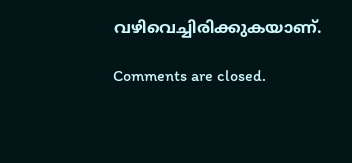വഴിവെച്ചിരിക്കുകയാണ്.

Comments are closed.